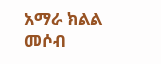አማራ ክልል መሶብ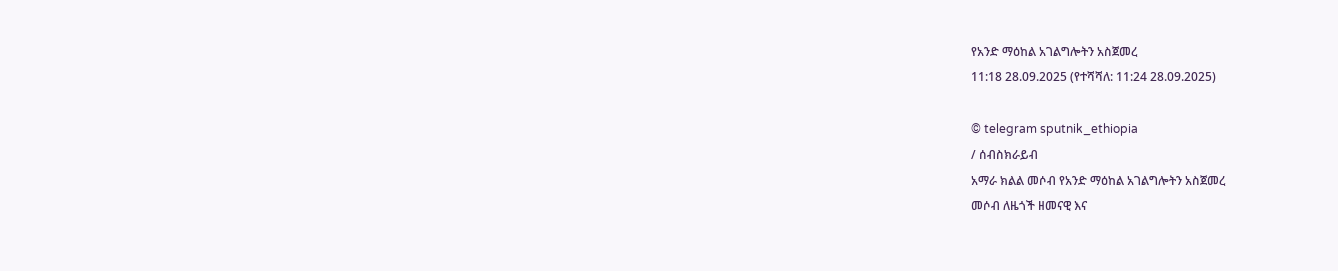የአንድ ማዕከል አገልግሎትን አስጀመረ
11:18 28.09.2025 (የተሻሻለ: 11:24 28.09.2025)

© telegram sputnik_ethiopia
/ ሰብስክራይብ
አማራ ክልል መሶብ የአንድ ማዕከል አገልግሎትን አስጀመረ
መሶብ ለዜጎች ዘመናዊ እና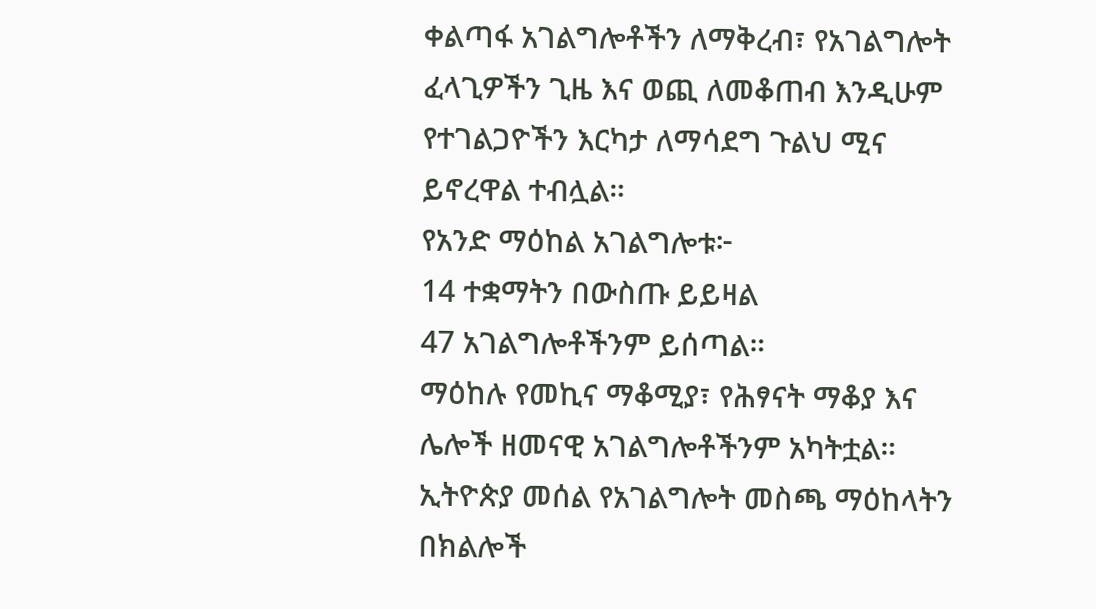ቀልጣፋ አገልግሎቶችን ለማቅረብ፣ የአገልግሎት ፈላጊዎችን ጊዜ እና ወጪ ለመቆጠብ እንዲሁም የተገልጋዮችን እርካታ ለማሳደግ ጉልህ ሚና ይኖረዋል ተብሏል።
የአንድ ማዕከል አገልግሎቱ፦
14 ተቋማትን በውስጡ ይይዛል
47 አገልግሎቶችንም ይሰጣል።
ማዕከሉ የመኪና ማቆሚያ፣ የሕፃናት ማቆያ እና ሌሎች ዘመናዊ አገልግሎቶችንም አካትቷል።
ኢትዮጵያ መሰል የአገልግሎት መስጫ ማዕከላትን በክልሎች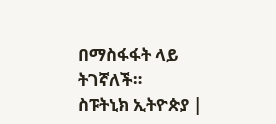በማስፋፋት ላይ ትገኛለች።
ስፑትኒክ ኢትዮጵያ |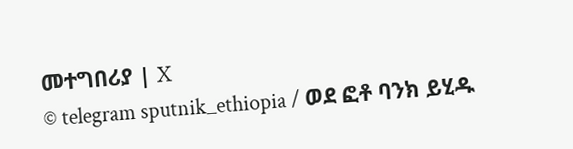መተግበሪያ | X
© telegram sputnik_ethiopia / ወደ ፎቶ ባንክ ይሂዱ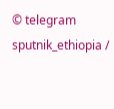© telegram sputnik_ethiopia /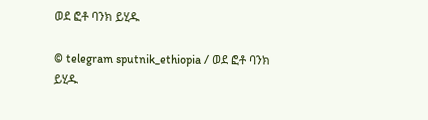ወደ ፎቶ ባንክ ይሂዱ

© telegram sputnik_ethiopia / ወደ ፎቶ ባንክ ይሂዱ